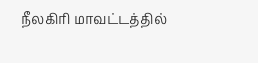நீலகிரி மாவட்டத்தில்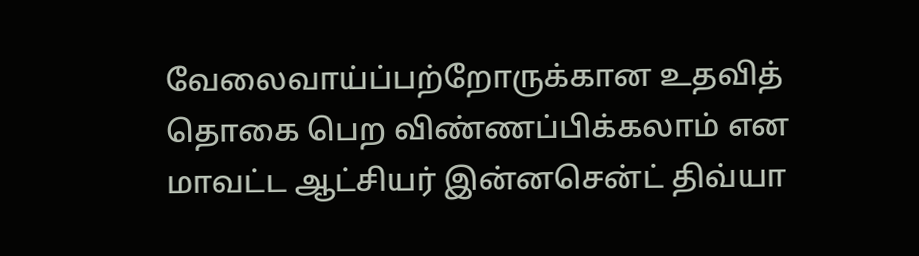வேலைவாய்ப்பற்றோருக்கான உதவித் தொகை பெற விண்ணப்பிக்கலாம் என மாவட்ட ஆட்சியர் இன்னசென்ட் திவ்யா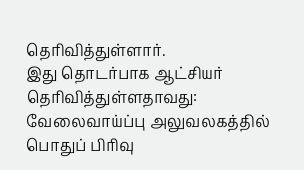தெரிவித்துள்ளார்.
இது தொடர்பாக ஆட்சியர் தெரிவித்துள்ளதாவது:
வேலைவாய்ப்பு அலுவலகத்தில் பொதுப் பிரிவு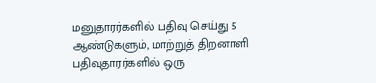மனுதாரர்களில் பதிவு செய்து 5 ஆண்டுகளும், மாற்றுத் திறனாளி பதிவுதாரர்களில் ஒரு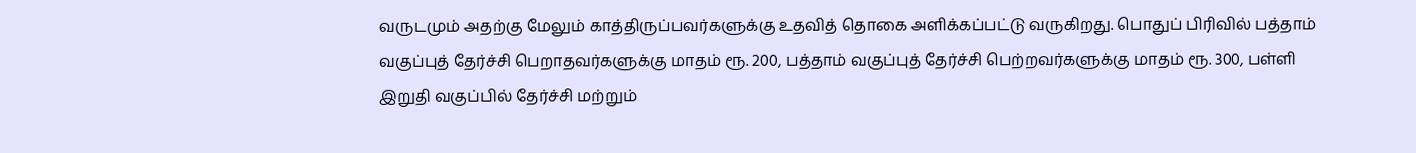வருடமும் அதற்கு மேலும் காத்திருப்பவர்களுக்கு உதவித் தொகை அளிக்கப்பட்டு வருகிறது. பொதுப் பிரிவில் பத்தாம் வகுப்புத் தேர்ச்சி பெறாதவர்களுக்கு மாதம் ரூ. 200, பத்தாம் வகுப்புத் தேர்ச்சி பெற்றவர்களுக்கு மாதம் ரூ. 300, பள்ளி இறுதி வகுப்பில் தேர்ச்சி மற்றும்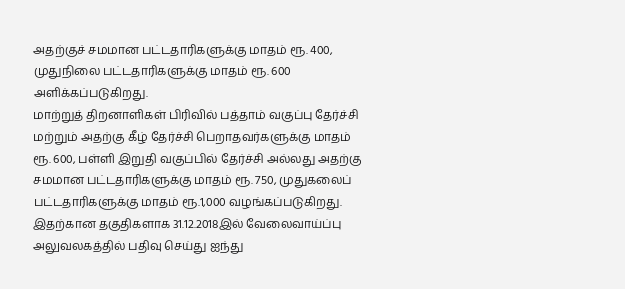அதற்குச் சமமான பட்டதாரிகளுக்கு மாதம் ரூ. 400, முதுநிலை பட்டதாரிகளுக்கு மாதம் ரூ. 600 அளிக்கப்படுகிறது.
மாற்றுத் திறனாளிகள் பிரிவில் பத்தாம் வகுப்பு தேர்ச்சி மற்றும் அதற்கு கீழ் தேர்ச்சி பெறாதவர்களுக்கு மாதம் ரூ. 600, பள்ளி இறுதி வகுப்பில் தேர்ச்சி அல்லது அதற்கு சமமான பட்டதாரிகளுக்கு மாதம் ரூ. 750, முதுகலைப் பட்டதாரிகளுக்கு மாதம் ரூ.1,000 வழங்கப்படுகிறது.
இதற்கான தகுதிகளாக 31.12.2018இல் வேலைவாய்ப்பு அலுவலகத்தில் பதிவு செய்து ஐந்து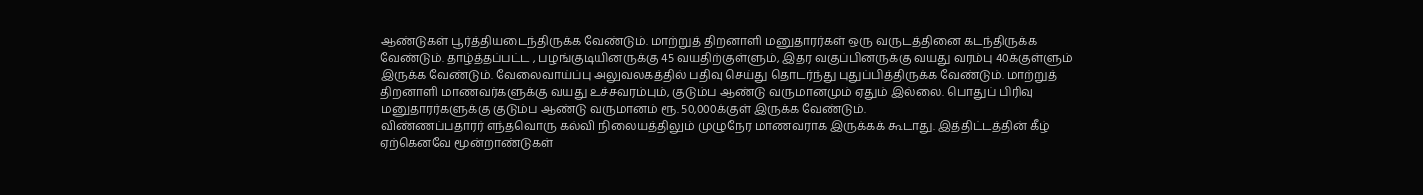ஆண்டுகள் பூர்த்தியடைந்திருக்க வேண்டும். மாற்றுத் திறனாளி மனுதாரர்கள் ஒரு வருடத்தினை கடந்திருக்க வேண்டும். தாழ்த்தப்பட்ட , பழங்குடியினருக்கு 45 வயதிற்குள்ளும், இதர வகுப்பினருக்கு வயது வரம்பு 40க்குள்ளும் இருக்க வேண்டும். வேலைவாய்ப்பு அலுவலகத்தில் பதிவு செய்து தொடர்ந்து புதுப்பித்திருக்க வேண்டும். மாற்றுத் திறனாளி மாணவர்களுக்கு வயது உச்சவரம்பும், குடும்ப ஆண்டு வருமானமும் ஏதும் இல்லை. பொதுப் பிரிவு மனுதாரர்களுக்கு குடும்ப ஆண்டு வருமானம் ரூ. 50,000க்குள் இருக்க வேண்டும்.
விண்ணப்பதாரர் எந்தவொரு கல்வி நிலையத்திலும் முழுநேர மாணவராக இருக்கக் கூடாது. இத்திட்டத்தின் கீழ் ஏற்கெனவே மூன்றாண்டுகள்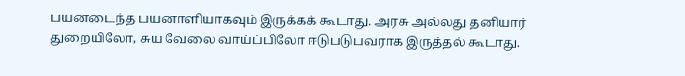பயனடைந்த பயனாளியாகவும் இருக்கக் கூடாது. அரசு அல்லது தனியார் துறையிலோ, சுய வேலை வாய்ப்பிலோ ஈடுபடுபவராக இருத்தல் கூடாது.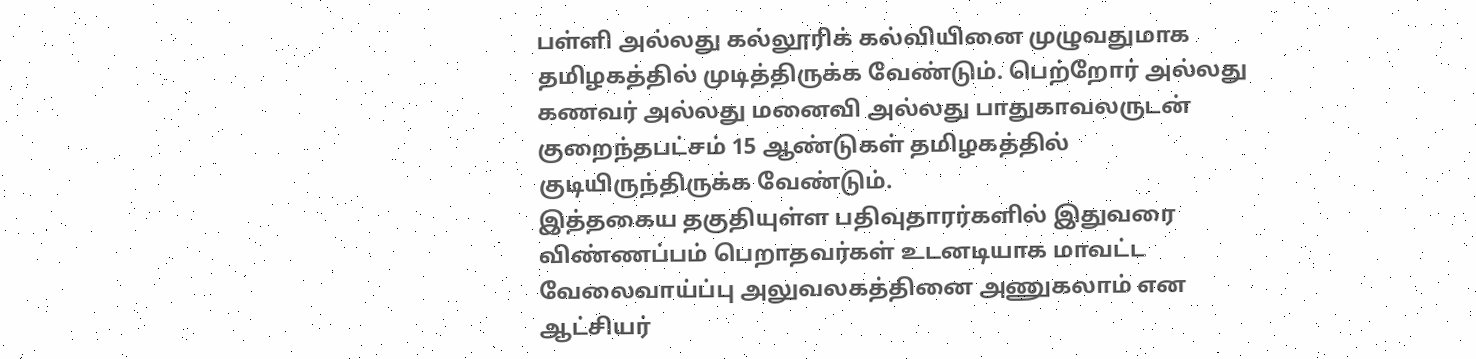பள்ளி அல்லது கல்லூரிக் கல்வியினை முழுவதுமாக தமிழகத்தில் முடித்திருக்க வேண்டும். பெற்றோர் அல்லது கணவர் அல்லது மனைவி அல்லது பாதுகாவலருடன் குறைந்தபட்சம் 15 ஆண்டுகள் தமிழகத்தில் குடியிருந்திருக்க வேண்டும்.
இத்தகைய தகுதியுள்ள பதிவுதாரர்களில் இதுவரை விண்ணப்பம் பெறாதவர்கள் உடனடியாக மாவட்ட வேலைவாய்ப்பு அலுவலகத்தினை அணுகலாம் என ஆட்சியர்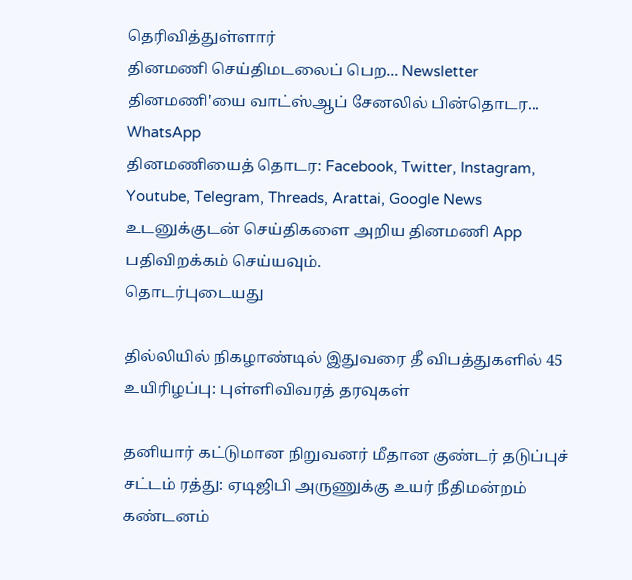தெரிவித்துள்ளார்
தினமணி செய்திமடலைப் பெற... Newsletter
தினமணி'யை வாட்ஸ்ஆப் சேனலில் பின்தொடர... WhatsApp
தினமணியைத் தொடர: Facebook, Twitter, Instagram, Youtube, Telegram, Threads, Arattai, Google News
உடனுக்குடன் செய்திகளை அறிய தினமணி App பதிவிறக்கம் செய்யவும்.
தொடர்புடையது

தில்லியில் நிகழாண்டில் இதுவரை தீ விபத்துகளில் 45 உயிரிழப்பு: புள்ளிவிவரத் தரவுகள்

தனியார் கட்டுமான நிறுவனர் மீதான குண்டர் தடுப்புச் சட்டம் ரத்து: ஏடிஜிபி அருணுக்கு உயர் நீதிமன்றம் கண்டனம்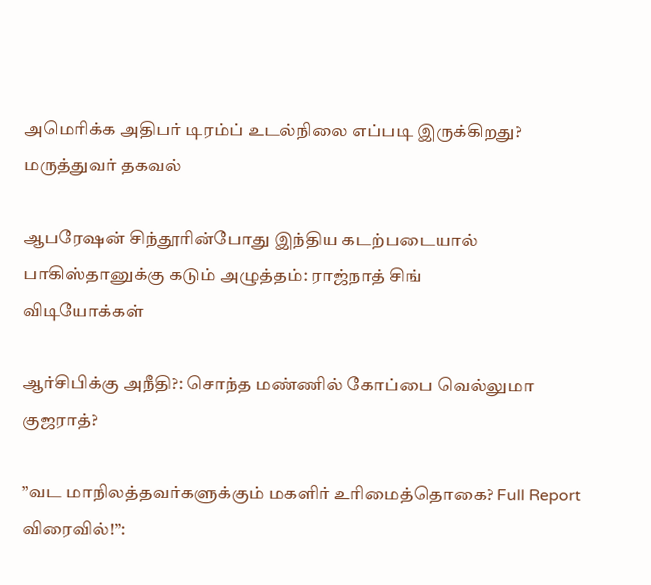அமெரிக்க அதிபர் டிரம்ப் உடல்நிலை எப்படி இருக்கிறது? மருத்துவர் தகவல்

ஆபரேஷன் சிந்தூரின்போது இந்திய கடற்படையால் பாகிஸ்தானுக்கு கடும் அழுத்தம்: ராஜ்நாத் சிங்
விடியோக்கள்

ஆர்சிபிக்கு அநீதி?: சொந்த மண்ணில் கோப்பை வெல்லுமா குஜராத்?

”வட மாநிலத்தவர்களுக்கும் மகளிர் உரிமைத்தொகை? Full Report விரைவில்!”: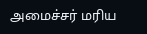அமைச்சர் மரிய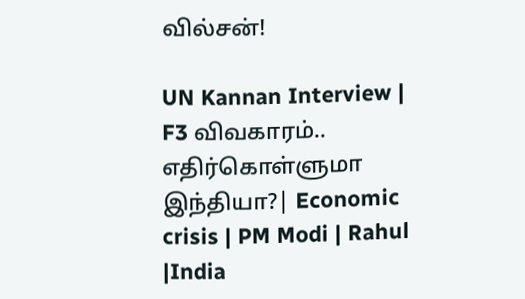வில்சன்!

UN Kannan Interview | F3 விவகாரம்.. எதிர்கொள்ளுமா இந்தியா?| Economic crisis | PM Modi | Rahul |India